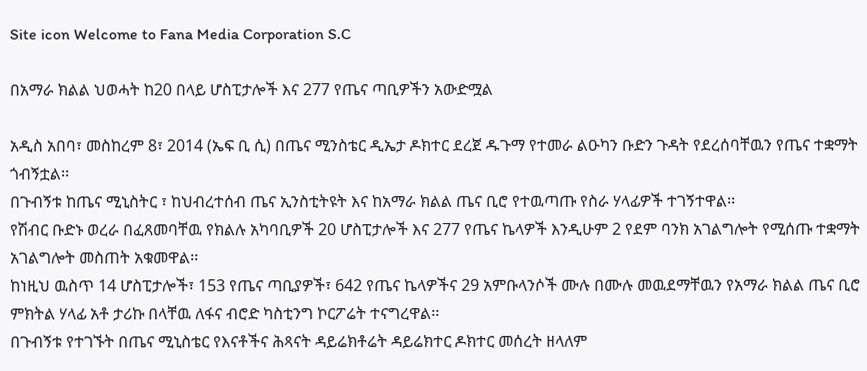Site icon Welcome to Fana Media Corporation S.C

በአማራ ክልል ህወሓት ከ20 በላይ ሆስፒታሎች እና 277 የጤና ጣቢዎችን አውድሟል

አዲስ አበባ፣ መስከረም 8፣ 2014 (ኤፍ ቢ ሲ) በጤና ሚንስቴር ዲኤታ ዶክተር ደረጀ ዱጉማ የተመራ ልዑካን ቡድን ጉዳት የደረሰባቸዉን የጤና ተቋማት ጎብኝቷል፡፡
በጉብኝቱ ከጤና ሚኒስትር ፣ ከህብረተሰብ ጤና ኢንስቲትዩት እና ከአማራ ክልል ጤና ቢሮ የተዉጣጡ የስራ ሃላፊዎች ተገኝተዋል፡፡
የሽብር ቡድኑ ወረራ በፈጸመባቸዉ የክልሉ አካባቢዎች 20 ሆስፒታሎች እና 277 የጤና ኬላዎች እንዲሁም 2 የደም ባንክ አገልግሎት የሚሰጡ ተቋማት አገልግሎት መስጠት አቁመዋል፡፡
ከነዚህ ዉስጥ 14 ሆስፒታሎች፣ 153 የጤና ጣቢያዎች፣ 642 የጤና ኬላዎችና 29 አምቡላንሶች ሙሉ በሙሉ መዉደማቸዉን የአማራ ክልል ጤና ቢሮ ምክትል ሃላፊ አቶ ታሪኩ በላቸዉ ለፋና ብሮድ ካስቲንግ ኮርፖሬት ተናግረዋል፡፡
በጉብኝቱ የተገኙት በጤና ሚኒስቴር የእናቶችና ሕጻናት ዳይሬክቶሬት ዳይሬክተር ዶክተር መሰረት ዘላለም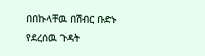በበኩላቸዉ በሽብር ቡድኑ የደረሰዉ ጉዳት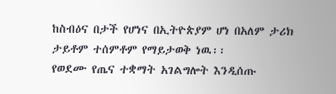ከስብዕና በታች የሆነና በኢትዮጵያም ሆነ በአለም ታሪክ ታይቶም ተሰምቶም የማይታወቅ ነዉ፡፡
የወደሙ የጤና ተቋማት አገልግሎት እንዲሰጡ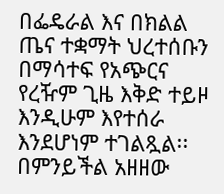በፌዴራል እና በክልል ጤና ተቋማት ህረተሰቡን በማሳተፍ የአጭርና የረዥም ጊዜ እቅድ ተይዞ እንዲሁም እየተሰራ እንደሆነም ተገልጿል፡፡
በምንይችል አዘዘው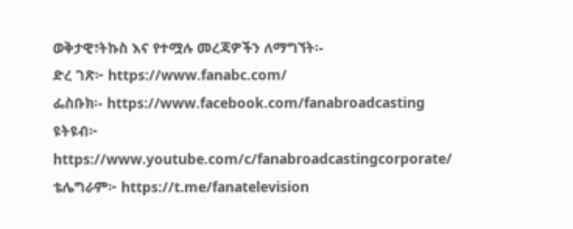ወቅታዊ፣ትኩስ እና የተሟሉ መረጃዎችን ለማግኘት፡-
ድረ ገጽ፦ https://www.fanabc.com/
ፌስቡክ፡- https://www.facebook.com/fanabroadcasting
ዩትዩብ፦ https://www.youtube.com/c/fanabroadcastingcorporate/
ቴሌግራም፦ https://t.me/fanatelevision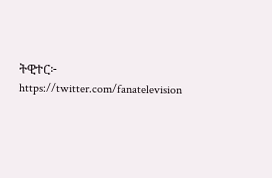ትዊተር፦ https://twitter.com/fanatelevision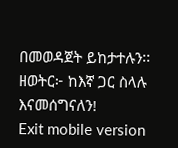በመወዳጀት ይከታተሉን፡፡
ዘወትር፦ ከእኛ ጋር ስላሉ እናመሰግናለን!
Exit mobile version